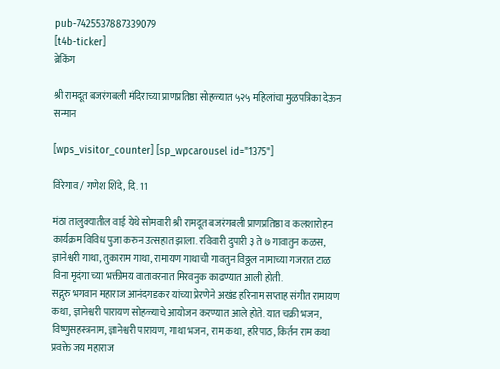pub-7425537887339079
[t4b-ticker]
ब्रेकिंग

श्री रामदूत बजरंगबली मंदिराच्या प्राणप्रतिष्ठा सोहळ्यात ५२५ महिलांचा मुळपत्रिका देऊन सन्मान

[wps_visitor_counter] [sp_wpcarousel id="1375"]

विरेगाव / गणेश शिंदे, दि. 11

मंठा तालुक्यातील वाई येथे सोमवारी श्री रामदूत बजरंगबली प्राणप्रतिष्ठा व कलशारोहन कार्यक्रम विविध पुजा करुन उत्सहात झाला. रविवारी दुपारी ३ ते ७ गावातुन कळस, ज्ञानेश्वरी गाथा, तुकाराम गाथा, रामायण गाथाची गावतुन विठ्ठल नामाच्या गजरात टाळ विना मृदंगा च्या भक्तीमय वातावरनात मिरवनुक काढण्यात आली होती.
सद्गुरु भगवान महाराज आनंदगडकर यांच्या प्रेरणेने अखंड हरिनाम सप्ताह संगीत रामायण कथा, ज्ञानेश्वरी पारायण सोहळ्याचे आयोजन करण्यात आले होते. यात चक्री भजन, विष्णुसहस्त्रनाम, ज्ञानेश्वरी पारायण, गाथा भजन, राम कथा, हरिपाठ, किर्तन राम कथा प्रवक्ते जय महाराज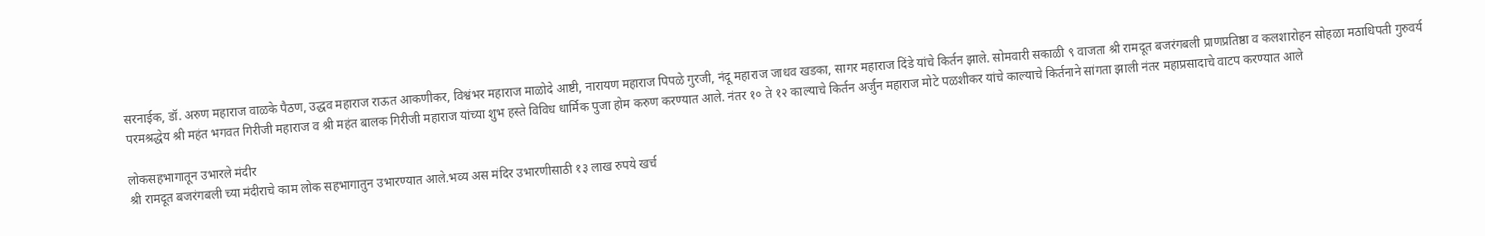सरनाईक, डॉ. अरुण महाराज वाळके पैठण, उद्धव महाराज राऊत आकणीकर, विश्वंभर महाराज माळोदे आष्टी, नारायण महाराज पिपळे गुरजी, नंदू महाराज जाधव खडका, सागर महाराज दिंडे यांचे किर्तन झाले. सोमवारी सकाळी ९ वाजता श्री रामदूत बजरंगबली प्राणप्रतिष्ठा व कलशारोहन सोहळा मठाधिपती गुरुवर्य परमश्रद्धेय श्री महंत भगवत गिरीजी महाराज व श्री महंत बालक गिरीजी महाराज यांच्या शुभ हस्ते विविध धार्मिक पुजा होम करुण करण्यात आले. नंतर १० ते १२ काल्याचे किर्तन अर्जुन महाराज मोटे पळशीकर यांचे काल्याचे किर्तनाने सांगता झाली नंतर महाप्रसादाचे वाटप करण्यात आले

लोकसहभागातून उभारले मंदीर
श्री रामदूत बजरंगबली च्या मंदीराचे काम लोक सहभागातुन उभारण्यात आले.भव्य अस मंदिर उभारणीसाठी १३ लाख रुपये खर्च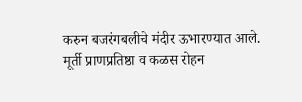करुन बजरंगबलीचे मंदीर ऊभारण्यात आले. मूर्ती प्राणप्रतिष्ठा व कळस रोहन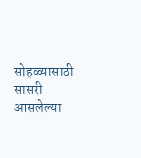सोहळ्यासाठी सासरी आसलेल्या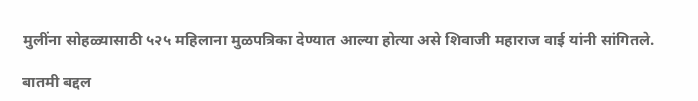मुलींना सोहळ्यासाठी ५२५ महिलाना मुळपत्रिका देण्यात आल्या होत्या असे शिवाजी महाराज वाई यांनी सांगितले.

बातमी बद्दल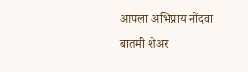आपला अभिप्राय नोंदवा
बातमी शेअर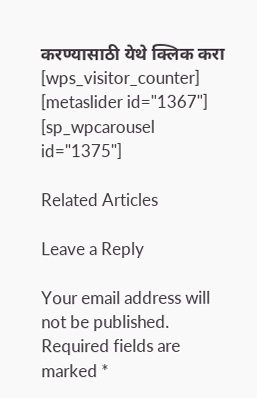करण्यासाठी येथे क्लिक करा
[wps_visitor_counter] [metaslider id="1367"]
[sp_wpcarousel id="1375"]

Related Articles

Leave a Reply

Your email address will not be published. Required fields are marked *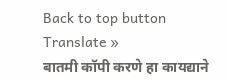Back to top button
Translate »
बातमी कॉपी करणे हा कायद्याने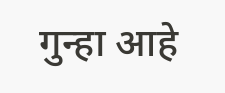गुन्हा आहे